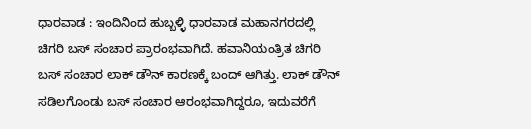ಧಾರವಾಡ : ಇಂದಿನಿಂದ ಹುಬ್ಬಳ್ಳಿ ಧಾರವಾಡ ಮಹಾನಗರದಲ್ಲಿ ಚಿಗರಿ ಬಸ್ ಸಂಚಾರ ಪ್ರಾರಂಭವಾಗಿದೆ. ಹವಾನಿಯಂತ್ರಿತ ಚಿಗರಿ ಬಸ್ ಸಂಚಾರ ಲಾಕ್ ಡೌನ್ ಕಾರಣಕ್ಕೆ ಬಂದ್ ಆಗಿತ್ತು. ಲಾಕ್ ಡೌನ್ ಸಡಿಲಗೊಂಡು ಬಸ್ ಸಂಚಾರ ಆರಂಭವಾಗಿದ್ದರೂ, ಇದುವರೆಗೆ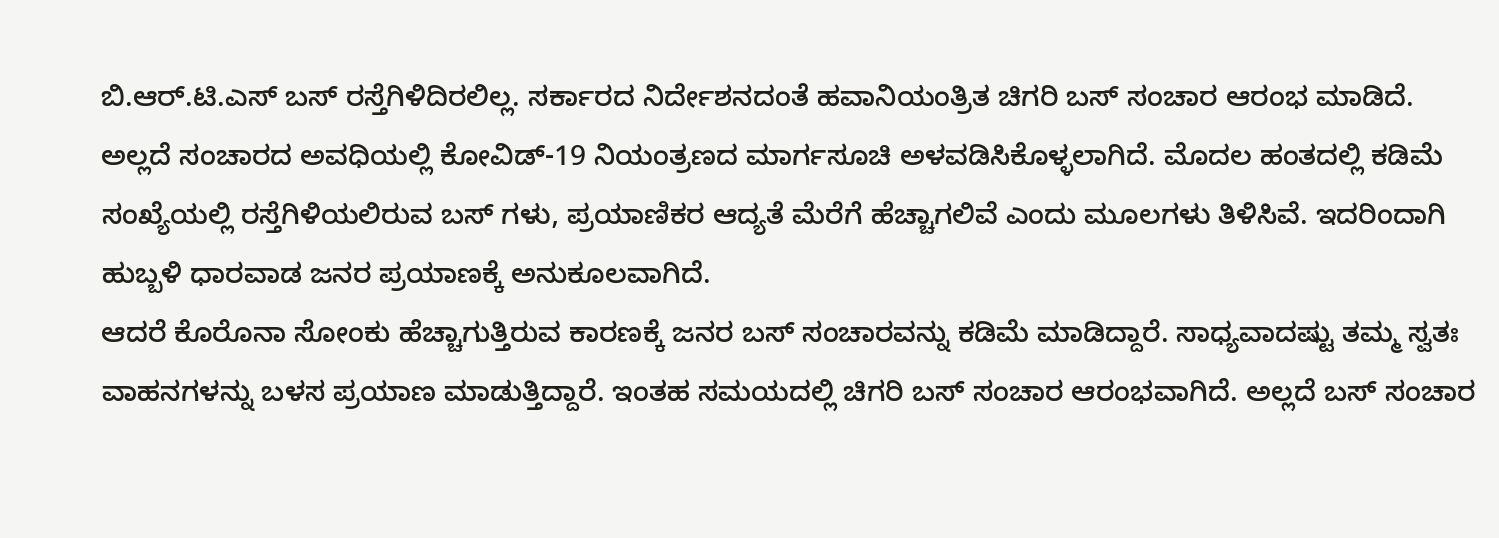ಬಿ.ಆರ್.ಟಿ.ಎಸ್ ಬಸ್ ರಸ್ತೆಗಿಳಿದಿರಲಿಲ್ಲ. ಸರ್ಕಾರದ ನಿರ್ದೇಶನದಂತೆ ಹವಾನಿಯಂತ್ರಿತ ಚಿಗರಿ ಬಸ್ ಸಂಚಾರ ಆರಂಭ ಮಾಡಿದೆ.
ಅಲ್ಲದೆ ಸಂಚಾರದ ಅವಧಿಯಲ್ಲಿ ಕೋವಿಡ್-19 ನಿಯಂತ್ರಣದ ಮಾರ್ಗಸೂಚಿ ಅಳವಡಿಸಿಕೊಳ್ಳಲಾಗಿದೆ. ಮೊದಲ ಹಂತದಲ್ಲಿ ಕಡಿಮೆ ಸಂಖ್ಯೆಯಲ್ಲಿ ರಸ್ತೆಗಿಳಿಯಲಿರುವ ಬಸ್ ಗಳು, ಪ್ರಯಾಣಿಕರ ಆದ್ಯತೆ ಮೆರೆಗೆ ಹೆಚ್ಚಾಗಲಿವೆ ಎಂದು ಮೂಲಗಳು ತಿಳಿಸಿವೆ. ಇದರಿಂದಾಗಿ ಹುಬ್ಬಳಿ ಧಾರವಾಡ ಜನರ ಪ್ರಯಾಣಕ್ಕೆ ಅನುಕೂಲವಾಗಿದೆ.
ಆದರೆ ಕೊರೊನಾ ಸೋಂಕು ಹೆಚ್ಚಾಗುತ್ತಿರುವ ಕಾರಣಕ್ಕೆ ಜನರ ಬಸ್ ಸಂಚಾರವನ್ನು ಕಡಿಮೆ ಮಾಡಿದ್ದಾರೆ. ಸಾಧ್ಯವಾದಷ್ಟು ತಮ್ಮ ಸ್ವತಃ ವಾಹನಗಳನ್ನು ಬಳಸ ಪ್ರಯಾಣ ಮಾಡುತ್ತಿದ್ದಾರೆ. ಇಂತಹ ಸಮಯದಲ್ಲಿ ಚಿಗರಿ ಬಸ್ ಸಂಚಾರ ಆರಂಭವಾಗಿದೆ. ಅಲ್ಲದೆ ಬಸ್ ಸಂಚಾರ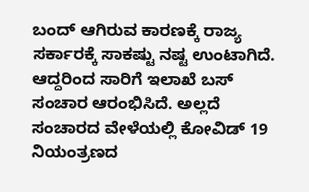ಬಂದ್ ಆಗಿರುವ ಕಾರಣಕ್ಕೆ ರಾಜ್ಯ ಸರ್ಕಾರಕ್ಕೆ ಸಾಕಷ್ಟು ನಷ್ಟ ಉಂಟಾಗಿದೆ. ಆದ್ದರಿಂದ ಸಾರಿಗೆ ಇಲಾಖೆ ಬಸ್ ಸಂಚಾರ ಆರಂಭಿಸಿದೆ. ಅಲ್ಲದೆ ಸಂಚಾರದ ವೇಳೆಯಲ್ಲಿ ಕೋವಿಡ್ 19 ನಿಯಂತ್ರಣದ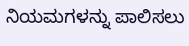ನಿಯಮಗಳನ್ನು ಪಾಲಿಸಲು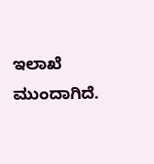ಇಲಾಖೆ ಮುಂದಾಗಿದೆ.